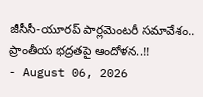జీసీసీ-యూరప్ పార్లమెంటరీ సమావేశం.. ప్రాంతీయ భద్రతపై ఆందోళన..!!
- August 06, 2026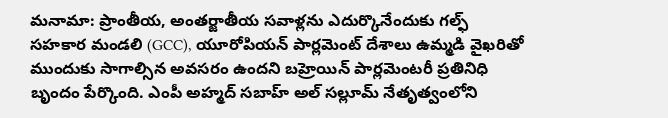మనామా: ప్రాంతీయ, అంతర్జాతీయ సవాళ్లను ఎదుర్కొనేందుకు గల్ఫ్ సహకార మండలి (GCC), యూరోపియన్ పార్లమెంట్ దేశాలు ఉమ్మడి వైఖరితో ముందుకు సాగాల్సిన అవసరం ఉందని బహ్రెయిన్ పార్లమెంటరీ ప్రతినిధి బృందం పేర్కొంది. ఎంపీ అహ్మద్ సబాహ్ అల్ సల్లూమ్ నేతృత్వంలోని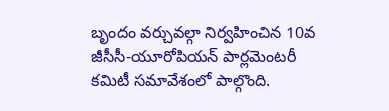బృందం వర్చువల్గా నిర్వహించిన 10వ జీసీసీ-యూరోపియన్ పార్లమెంటరీ కమిటీ సమావేశంలో పాల్గొంది.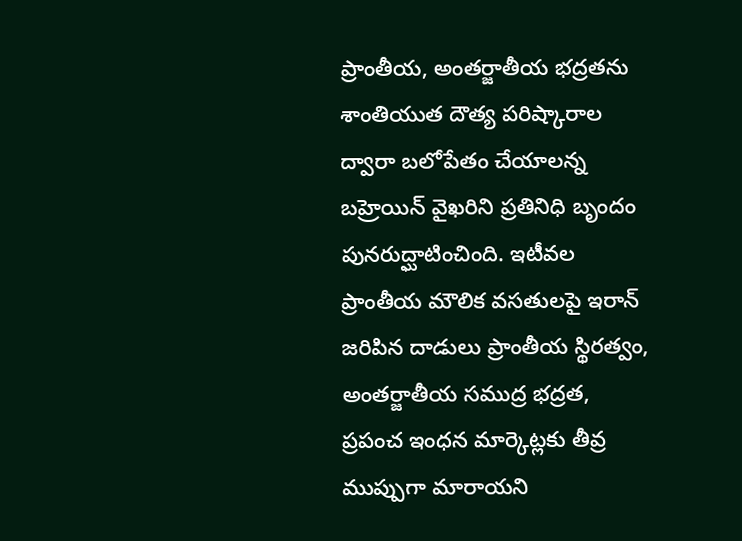ప్రాంతీయ, అంతర్జాతీయ భద్రతను శాంతియుత దౌత్య పరిష్కారాల ద్వారా బలోపేతం చేయాలన్న బహ్రెయిన్ వైఖరిని ప్రతినిధి బృందం పునరుద్ఘాటించింది. ఇటీవల ప్రాంతీయ మౌలిక వసతులపై ఇరాన్ జరిపిన దాడులు ప్రాంతీయ స్థిరత్వం, అంతర్జాతీయ సముద్ర భద్రత, ప్రపంచ ఇంధన మార్కెట్లకు తీవ్ర ముప్పుగా మారాయని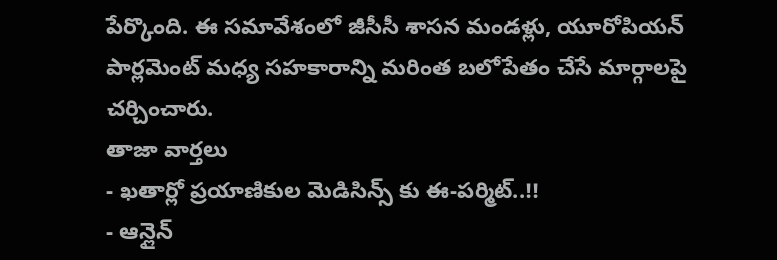పేర్కొంది. ఈ సమావేశంలో జీసీసీ శాసన మండళ్లు, యూరోపియన్ పార్లమెంట్ మధ్య సహకారాన్ని మరింత బలోపేతం చేసే మార్గాలపై చర్చించారు.
తాజా వార్తలు
- ఖతార్లో ప్రయాణికుల మెడిసిన్స్ కు ఈ-పర్మిట్..!!
- ఆన్లైన్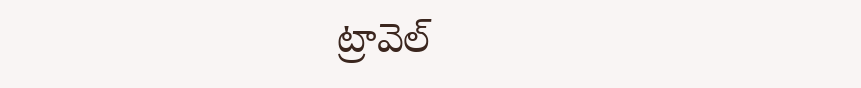ట్రావెల్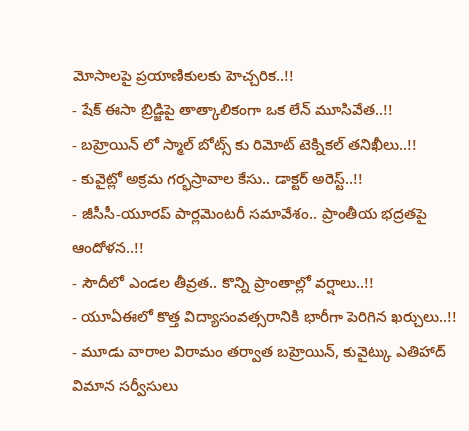మోసాలపై ప్రయాణికులకు హెచ్చరిక..!!
- షేక్ ఈసా బ్రిడ్జిపై తాత్కాలికంగా ఒక లేన్ మూసివేత..!!
- బహ్రెయిన్ లో స్మాల్ బోట్స్ కు రిమోట్ టెక్నికల్ తనిఖీలు..!!
- కువైట్లో అక్రమ గర్భస్రావాల కేసు.. డాక్టర్ అరెస్ట్..!!
- జీసీసీ-యూరప్ పార్లమెంటరీ సమావేశం.. ప్రాంతీయ భద్రతపై ఆందోళన..!!
- సౌదీలో ఎండల తీవ్రత.. కొన్ని ప్రాంతాల్లో వర్షాలు..!!
- యూఏఈలో కొత్త విద్యాసంవత్సరానికి భారీగా పెరిగిన ఖర్చులు..!!
- మూడు వారాల విరామం తర్వాత బహ్రెయిన్, కువైట్కు ఎతిహాద్ విమాన సర్వీసులు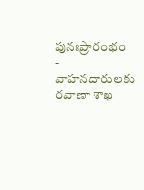పునఃప్రారంభం
- వాహనదారులకు రవాణా శాఖ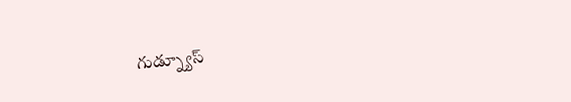గుడ్న్యూస్